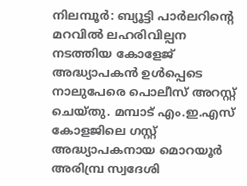നിലമ്പൂർ: ബ്യൂട്ടി പാർലറിന്റെ മറവിൽ ലഹരിവില്പന നടത്തിയ കോളേജ് അദ്ധ്യാപകൻ ഉൾപ്പെടെ നാലുപേരെ പൊലീസ് അറസ്റ്റ് ചെയ്തു. മമ്പാട് എം.ഇ.എസ് കോളജിലെ ഗസ്റ്റ് അദ്ധ്യാപകനായ മൊറയൂർ അരിമ്പ്ര സ്വദേശി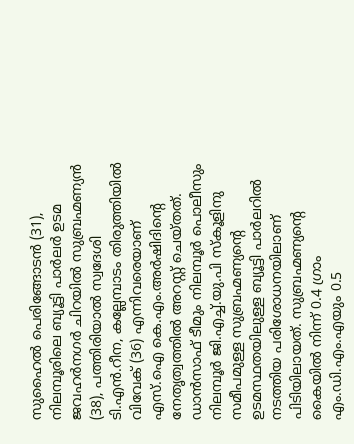സുഹൈൽ പെരിങ്ങോടൻ (31), നിലമ്പൂരിലെ ബ്യൂട്ടി പാർലർ ഉടമ ജവഹർനഗർ ചിറയിൽ സുബ്രഹ്മണ്യൻ (38), പത്തിരിയാൽ സ്വദേശി ടി.എൻ.റീന, കല്ലേമ്പാടം തിരുത്തിയിൽ വിവേക് (36) എന്നിവരെയാണ് എസ്.ഐ കെ.എം.അർഷിദിന്റെ നേതൃത്വത്തിൽ അറസ്റ്റ് ചെയ്തത്.
ഡാൻസാഫ് ടീമും നിലമ്പൂർ പൊലീസും നിലമ്പൂർ ജി.എച്ച്.യു.പി സ്കൂളിനു സമീപമുള്ള സുബ്രഹ്മണ്യന്റെ ഉടമസ്ഥതയിലുള്ള ബ്യൂട്ടി പാർലറിൽ നടത്തിയ പരിശോധനയിലാണ് പിടിയിലായത്. സുബ്രഹ്മണ്യന്റെ കൈയിൽ നിന്ന് 0.4 ഗ്രാം എം.ഡി.എം.എയും 0.5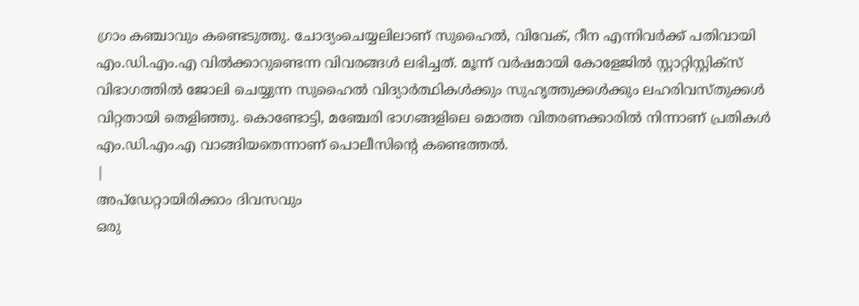ഗ്രാം കഞ്ചാവും കണ്ടെടുത്തു. ചോദ്യംചെയ്യലിലാണ് സുഹൈൽ, വിവേക്, റീന എന്നിവർക്ക് പതിവായി എം.ഡി.എം.എ വിൽക്കാറുണ്ടെന്ന വിവരങ്ങൾ ലഭിച്ചത്. മൂന്ന് വർഷമായി കോളേജിൽ സ്റ്റാറ്റിസ്റ്റിക്സ് വിഭാഗത്തിൽ ജോലി ചെയ്യുന്ന സുഹൈൽ വിദ്യാർത്ഥികൾക്കും സുഹൃത്തുക്കൾക്കും ലഹരിവസ്തുക്കൾ വിറ്റതായി തെളിഞ്ഞു. കൊണ്ടോട്ടി, മഞ്ചേരി ഭാഗങ്ങളിലെ മൊത്ത വിതരണക്കാരിൽ നിന്നാണ് പ്രതികൾ എം.ഡി.എം.എ വാങ്ങിയതെന്നാണ് പൊലീസിന്റെ കണ്ടെത്തൽ.
|
അപ്ഡേറ്റായിരിക്കാം ദിവസവും
ഒരു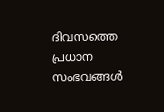ദിവസത്തെ പ്രധാന സംഭവങ്ങൾ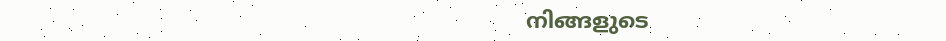നിങ്ങളുടെ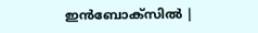ഇൻബോക്സിൽ |